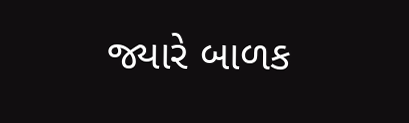જ્યારે બાળક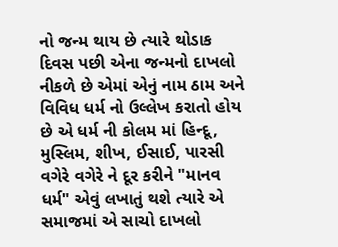નો જન્મ થાય છે ત્યારે થોડાક દિવસ પછી એના જન્મનો દાખલો નીકળે છે એમાં એનું નામ ઠામ અને વિવિધ ધર્મ નો ઉલ્લેખ કરાતો હોય છે એ ધર્મ ની કોલમ માં હિન્દૂ, મુસ્લિમ, શીખ, ઈસાઈ, પારસી વગેરે વગેરે ને દૂર કરીને "માનવ ધર્મ" એવું લખાતું થશે ત્યારે એ સમાજમાં એ સાચો દાખલો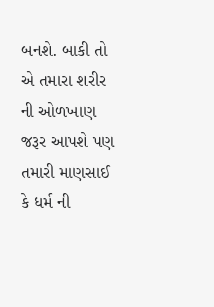બનશે. બાકી તો એ તમારા શરીર ની ઓળખાણ જરૂર આપશે પણ તમારી માણસાઈ કે ધર્મ ની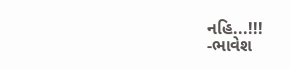નહિ...!!!
-ભાવેશ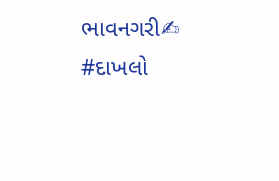ભાવનગરી✍
#દાખલો